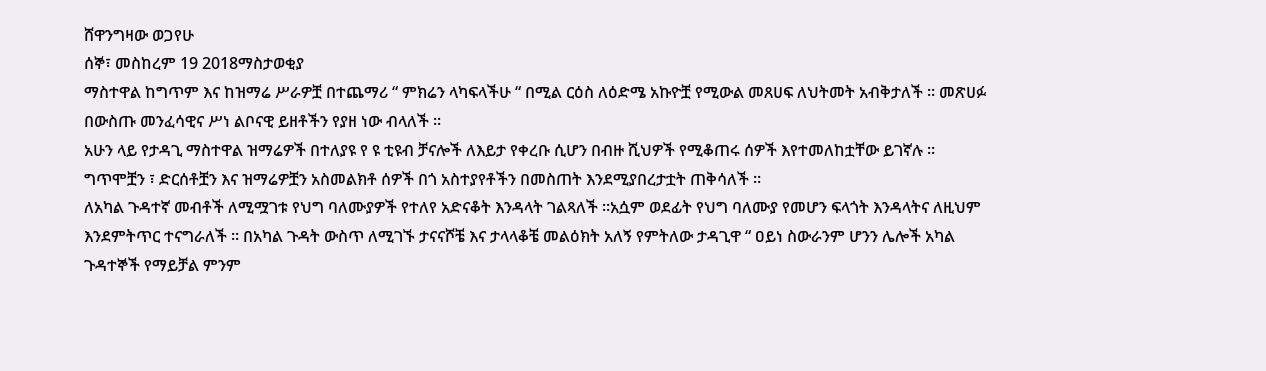ሸዋንግዛው ወጋየሁ
ሰኞ፣ መስከረም 19 2018ማስታወቂያ
ማስተዋል ከግጥም እና ከዝማሬ ሥራዎቿ በተጨማሪ “ ምክሬን ላካፍላችሁ “ በሚል ርዕስ ለዕድሜ አኩዮቿ የሚውል መጸሀፍ ለህትመት አብቅታለች ፡፡ መጽሀፉ በውስጡ መንፈሳዊና ሥነ ልቦናዊ ይዘቶችን የያዘ ነው ብላለች ፡፡
አሁን ላይ የታዳጊ ማስተዋል ዝማሬዎች በተለያዩ የ ዩ ቲዩብ ቻናሎች ለእይታ የቀረቡ ሲሆን በብዙ ሺህዎች የሚቆጠሩ ሰዎች እየተመለከቷቸው ይገኛሉ ፡፡ ግጥሞቿን ፣ ድርሰቶቿን እና ዝማሬዎቿን አስመልክቶ ሰዎች በጎ አስተያየቶችን በመስጠት እንደሚያበረታቷት ጠቅሳለች ፡፡
ለአካል ጉዳተኛ መብቶች ለሚሟገቱ የህግ ባለሙያዎች የተለየ አድናቆት እንዳላት ገልጻለች ፡፡አሷም ወደፊት የህግ ባለሙያ የመሆን ፍላጎት እንዳላትና ለዚህም እንደምትጥር ተናግራለች ፡፡ በአካል ጉዳት ውስጥ ለሚገኙ ታናናሾቼ እና ታላላቆቼ መልዕክት አለኝ የምትለው ታዳጊዋ “ ዐይነ ስውራንም ሆንን ሌሎች አካል ጉዳተኞች የማይቻል ምንም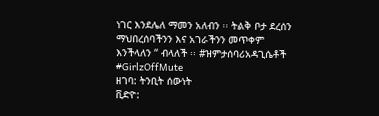ነገር እንደሌለ ማመን አለብን ፡፡ ትልቅ ቦታ ደረሰን ማህበረሰባችንን እና አገራችንን መጥቀም እንችላለን “ ብላለች ፡፡ #ዝምታሰባሪአዳጊሴቶች #GirlzOffMute
ዘገባ: ትንቢት ሰውነት
ቪድዮ: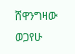ሸዋንግዛው ወጋየሁ